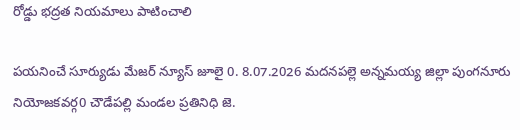రోడ్డు భద్రత నియమాలు పాటించాలి

పయనించే సూర్యుడు మేజర్ న్యూస్ జూలై 0. 8.07.2026 మదనపల్లె అన్నమయ్య జిల్లా పుంగనూరు నియోజకవర్గ0 చౌడేపల్లి మండల ప్రతినిధి జె.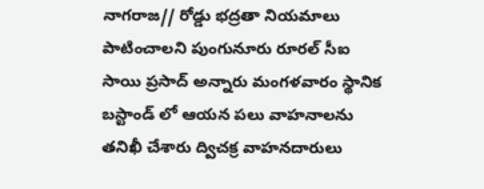నాగరాజ// రోడ్డు భద్రతా నియమాలు పాటించాలని పుంగునూరు రూరల్ సీఐ సాయి ప్రసాద్ అన్నారు మంగళవారం స్థానిక బస్టాండ్ లో ఆయన పలు వాహనాలను తనిఖీ చేశారు ద్విచక్ర వాహనదారులు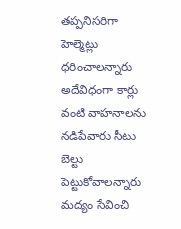తప్పనిసరిగా హెల్మెట్లు ధరించాలన్నారు అదేవిధంగా కార్లు వంటి వాహనాలను నడిపేవారు సీటు బెల్టు పెట్టుకోవాలన్నారు మద్యం సేవించి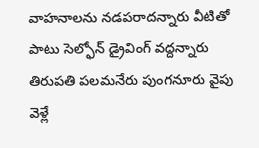వాహనాలను నడపరాదన్నారు వీటితో పాటు సెల్ఫోన్ డ్రైవింగ్ వద్దన్నారు తిరుపతి పలమనేరు పుంగనూరు వైపు వెళ్లే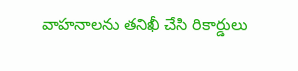వాహనాలను తనిఖీ చేసి రికార్డులు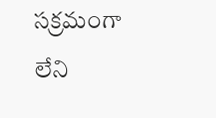సక్రమంగా లేని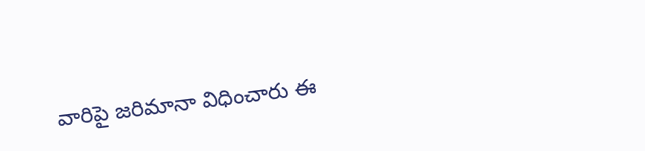వారిపై జరిమానా విధించారు ఈ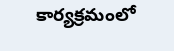కార్యక్రమంలో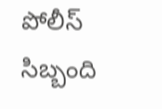పోలీస్ సిబ్బంది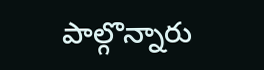పాల్గొన్నారు